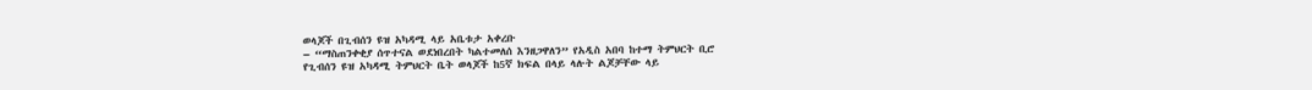ወላጆች በጊብሰን ዩዝ አካዳሚ ላይ አቤቱታ አቀረቡ
– “ማስጠንቀቂያ ሰጥተናል ወደነበረበት ካልተመለሰ እንዘጋዋለን” የአዲስ አበባ ከተማ ትምህርት ቢሮ
የጊብሰን ዩዝ አካዳሚ ትምህርት ቤት ወላጆች ከ5ኛ ክፍል በላይ ላሉት ልጆቻቸው ላይ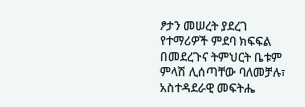ፆታን መሠረት ያደረገ የተማሪዎች ምደባ ክፍፍል በመደረጉና ትምህርት ቤቱም ምላሽ ሊሰጣቸው ባለመቻሉ፣ አስተዳደራዊ መፍትሔ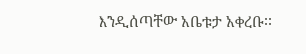እንዲሰጣቸው አቤቱታ አቀረቡ፡፡